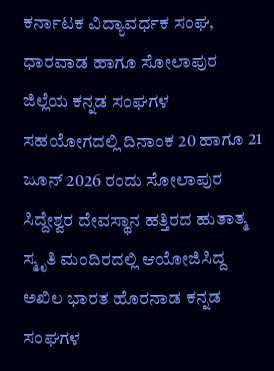ಕರ್ನಾಟಕ ವಿದ್ಯಾವರ್ಧಕ ಸಂಘ, ಧಾರವಾಡ ಹಾಗೂ ಸೋಲಾಪುರ ಜಿಲ್ಲೆಯ ಕನ್ನಡ ಸಂಘಗಳ ಸಹಯೋಗದಲ್ಲಿ ದಿನಾಂಕ 20 ಹಾಗೂ 21 ಜೂನ್ 2026 ರಂದು ಸೋಲಾಪುರ ಸಿದ್ದೇಶ್ವರ ದೇವಸ್ಥಾನ ಹತ್ತಿರದ ಹುತಾತ್ಮ ಸ್ಮೃತಿ ಮಂದಿರದಲ್ಲಿ ಆಯೋಜಿಸಿದ್ದ ಅಖಿಲ ಭಾರತ ಹೊರನಾಡ ಕನ್ನಡ ಸಂಘಗಳ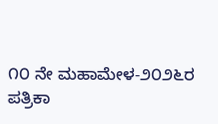೧೦ ನೇ ಮಹಾಮೇಳ-೨೦೨೬ರ ಪತ್ರಿಕಾ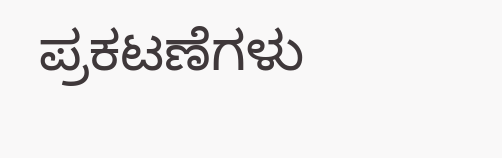ಪ್ರಕಟಣೆಗಳು